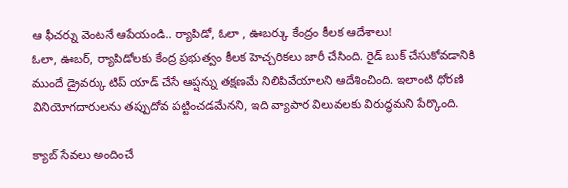ఆ ఫీచర్ను వెంటనే ఆపేయండి.. ర్యాపిడో, ఓలా , ఊబర్కు కేంద్రం కీలక ఆదేశాలు!
ఓలా, ఊబర్, ర్యాపిడోలకు కేంద్ర ప్రభుత్వం కీలక హెచ్చరికలు జారీ చేసింది. రైడ్ బుక్ చేసుకోవడానికి ముందే డ్రైవర్కు టిప్ యాడ్ చేసే ఆప్షన్ను తక్షణమే నిలిపివేయాలని ఆదేశించింది. ఇలాంటి ధోరణి వినియోగదారులను తప్పుదోవ పట్టించడమేనని, ఇది వ్యాపార విలువలకు విరుద్ధమని పేర్కొంది.

క్యాబ్ సేవలు అందించే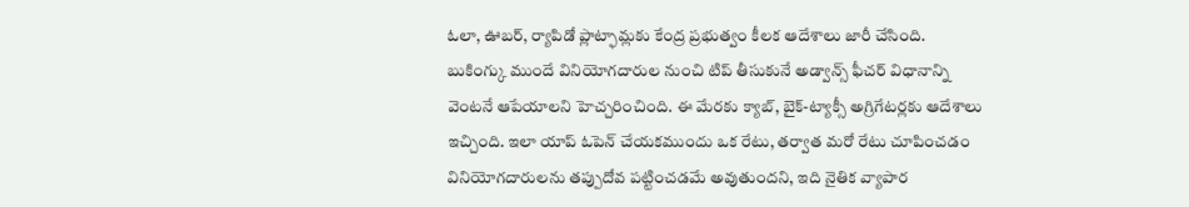ఓలా, ఊబర్, ర్యాపిడో ప్లాట్ఫామ్లకు కేంద్ర ప్రభుత్వం కీలక ఆదేశాలు జారీ చేసింది. బుకింగ్కు ముందే వినియోగదారుల నుంచి టిప్ తీసుకునే అడ్వాన్స్ ఫీచర్ విధానాన్ని వెంటనే ఆపేయాలని హెచ్చరించింది. ఈ మేరకు క్యాబ్, బైక్-ట్యాక్సీ అగ్రిగేటర్లకు ఆదేశాలు ఇచ్చింది. ఇలా యాప్ ఓపెన్ చేయకముందు ఒక రేటు, తర్వాత మరో రేటు చూపించడం వినియోగదారులను తప్పుదోవ పట్టించడమే అవుతుందని, ఇది నైతిక వ్యాపార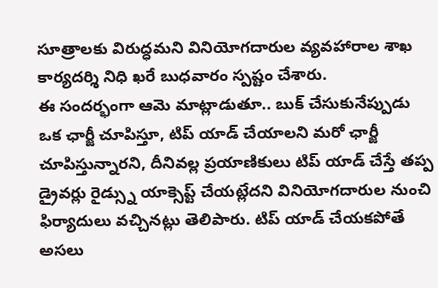సూత్రాలకు విరుద్ధమని వినియోగదారుల వ్యవహారాల శాఖ కార్యదర్శి నిధి ఖరే బుధవారం స్పష్టం చేశారు.
ఈ సందర్భంగా ఆమె మాట్లాడుతూ.. బుక్ చేసుకునేప్పుడు ఒక ఛార్జీ చూపిస్తూ, టిప్ యాడ్ చేయాలని మరో ఛార్జీ చూపిస్తున్నారని, దీనివల్ల ప్రయాణికులు టిప్ యాడ్ చేస్తే తప్ప డ్రైవర్లు రైడ్స్ను యాక్సెప్ట్ చేయట్లేదని వినియోగదారుల నుంచి ఫిర్యాదులు వచ్చినట్లు తెలిపారు. టిప్ యాడ్ చేయకపోతే అసలు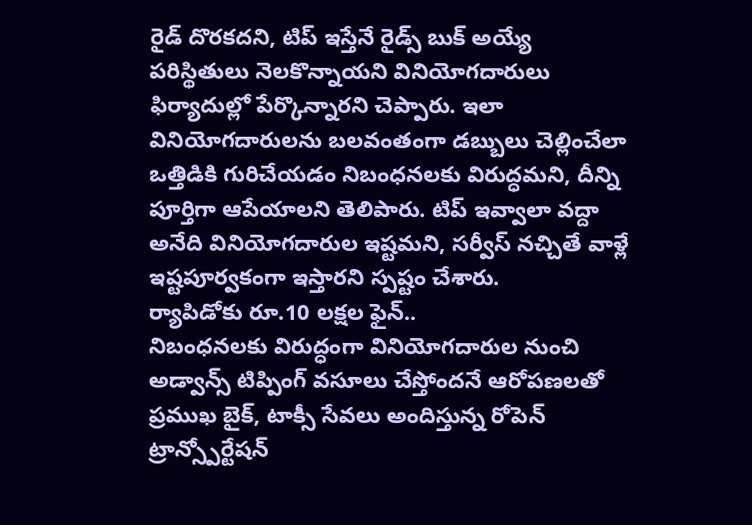రైడ్ దొరకదని, టిప్ ఇస్తేనే రైడ్స్ బుక్ అయ్యే పరిస్థితులు నెలకొన్నాయని వినియోగదారులు ఫిర్యాదుల్లో పేర్కొన్నారని చెప్పారు. ఇలా వినియోగదారులను బలవంతంగా డబ్బులు చెల్లించేలా ఒత్తిడికి గురిచేయడం నిబంధనలకు విరుద్ధమని, దీన్ని పూర్తిగా ఆపేయాలని తెలిపారు. టిప్ ఇవ్వాలా వద్దా అనేది వినియోగదారుల ఇష్టమని, సర్వీస్ నచ్చితే వాళ్లే ఇష్టపూర్వకంగా ఇస్తారని స్పష్టం చేశారు.
ర్యాపిడోకు రూ.10 లక్షల ఫైన్..
నిబంధనలకు విరుద్ధంగా వినియోగదారుల నుంచి అడ్వాన్స్ టిప్పింగ్ వసూలు చేస్తోందనే ఆరోపణలతో ప్రముఖ బైక్, టాక్సీ సేవలు అందిస్తున్న రోపెన్ ట్రాన్స్పోర్టేషన్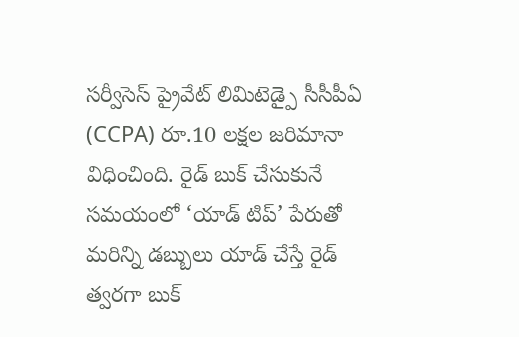సర్వీసెస్ ప్రైవేట్ లిమిటెడ్పై సీసీపీఏ (CCPA) రూ.10 లక్షల జరిమానా విధించింది. రైడ్ బుక్ చేసుకునే సమయంలో ‘యాడ్ టిప్’ పేరుతో మరిన్ని డబ్బులు యాడ్ చేస్తే రైడ్ త్వరగా బుక్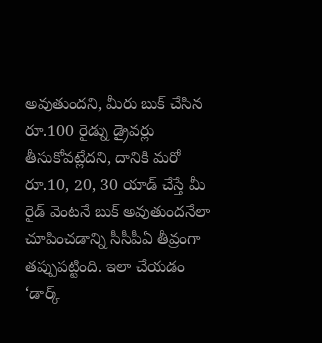అవుతుందని, మీరు బుక్ చేసిన రూ.100 రైడ్ను డ్రైవర్లు తీసుకోవట్లేదని, దానికి మరో రూ.10, 20, 30 యాడ్ చేస్తే మీ రైడ్ వెంటనే బుక్ అవుతుందనేలా చూపించడాన్ని సీసీపీఏ తీవ్రంగా తప్పుపట్టింది. ఇలా చేయడం ‘డార్క్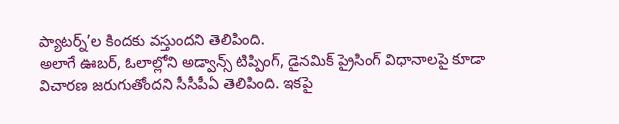ప్యాటర్న్’ల కిందకు వస్తుందని తెలిపింది.
అలాగే ఊబర్, ఓలాల్లోని అడ్వాన్స్ టిప్పింగ్, డైనమిక్ ప్రైసింగ్ విధానాలపై కూడా విచారణ జరుగుతోందని సీసీపీఏ తెలిపింది. ఇకపై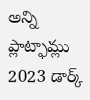అన్ని ప్లాట్ఫామ్లు 2023 డార్క్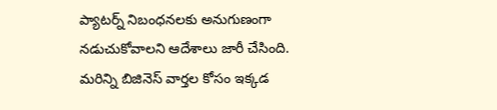ప్యాటర్న్ నిబంధనలకు అనుగుణంగా నడుచుకోవాలని ఆదేశాలు జారీ చేసింది.
మరిన్ని బిజినెస్ వార్తల కోసం ఇక్కడ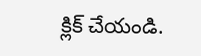క్లిక్ చేయండి.